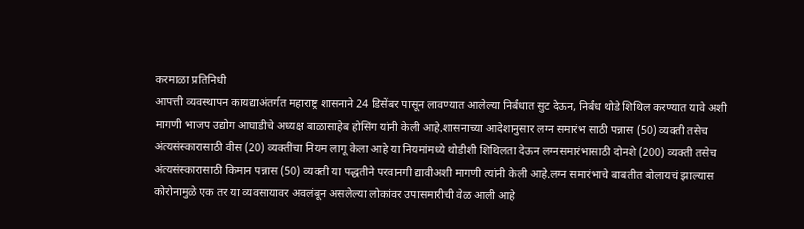करमाळा प्रतिनिधी
आपत्ती व्यवस्थापन कायद्याअंतर्गत महाराष्ट्र शासनाने 24 डिसेंबर पासून लावण्यात आलेल्या निर्बंधात सुट देऊन, निर्बंध थोडे शिथिल करण्यात यावे अशी मागणी भाजप उद्योग आघाडीचे अध्यक्ष बाळासाहेब होसिंग यांनी केली आहे.शासनाच्या आदेशानुसार लग्न समारंभ साठी पन्नास (50) व्यक्ती तसेच अंत्यसंस्कारासाठी वीस (20) व्यक्तींचा नियम लागू केला आहे या नियमांमध्ये थोडीशी शिथिलता देऊन लग्नसमारंभासाठी दोनशे (200) व्यक्ती तसेच अंत्यसंस्कारासाठी किमान पन्नास (50) व्यक्ती या पद्धतीने परवानगी द्यावीअशी मागणी त्यांनी केली आहे.लग्न समारंभाचे बाबतीत बोलायचं झाल्यास कोरोनामुळे एक तर या व्यवसायावर अवलंबून असलेल्या लोकांवर उपासमारीची वेळ आली आहे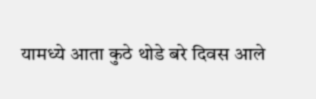यामध्ये आता कुठे थोडे बरे दिवस आले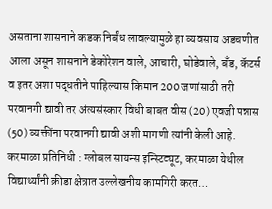असताना शासनाने कडक निर्बंध लावल्यामुळे हा व्यवसाय अडचणीत आला असून शासनाने डेकोरेशन वाले, आचारी, घोडेवाले, बँड, कॅटर्स व इतर अशा पद्धतीने पाहिल्यास किमान 200 जणांसाठी तरी परवानगी द्यावी तर अंत्यसंस्कार विधी बाबत वीस (20) एवजी पन्नास (50) व्यक्तींना परवानगी द्यावी अशी मागणी त्यांनी केली आहे.
करमाळा प्रतिनिधी : ग्लोबल सायन्स इन्स्टिट्यूट, करमाळा येथील विद्यार्थ्यांनी क्रीडा क्षेत्रात उल्लेखनीय कामगिरी करत…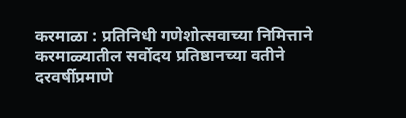करमाळा : प्रतिनिधी गणेशोत्सवाच्या निमित्ताने करमाळ्यातील सर्वोदय प्रतिष्ठानच्या वतीने दरवर्षीप्रमाणे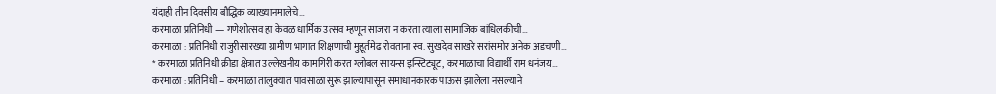यंदाही तीन दिवसीय बौद्धिक व्याख्यानमालेचे…
करमाळा प्रतिनिधी — गणेशोत्सव हा केवळ धार्मिक उत्सव म्हणून साजरा न करता त्याला सामाजिक बांधिलकीची…
करमाळा : प्रतिनिधी राजुरीसारख्या ग्रामीण भागात शिक्षणाची मुहूर्तमेढ रोवताना स्व. सुखदेव साखरे सरांसमोर अनेक अडचणी…
* करमाळा प्रतिनिधी क्रीडा क्षेत्रात उल्लेखनीय कामगिरी करत ग्लोबल सायन्स इन्स्टिट्यूट, करमाळाचा विद्यार्थी राम धनंजय…
करमाळा : प्रतिनिधी – करमाळा तालुक्यात पावसाळा सुरू झाल्यापासून समाधानकारक पाऊस झालेला नसल्याने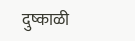दुष्काळी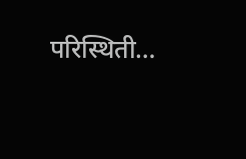परिस्थिती…